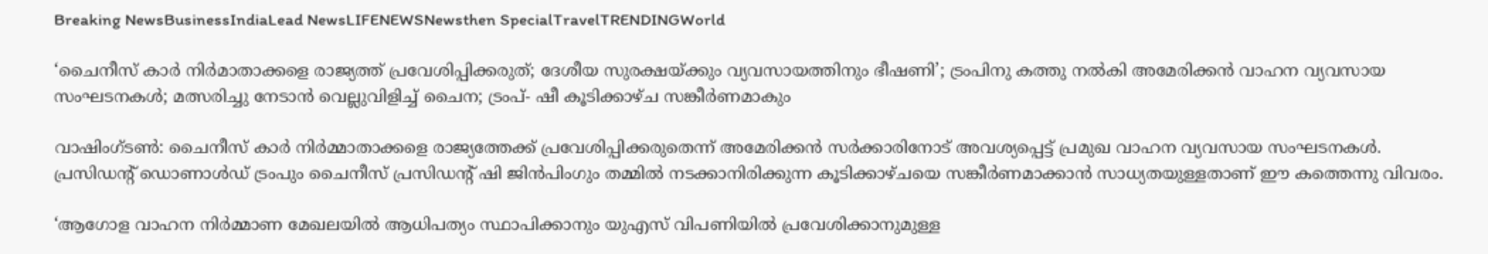Breaking NewsBusinessIndiaLead NewsLIFENEWSNewsthen SpecialTravelTRENDINGWorld

‘ചൈനീസ് കാര്‍ നിര്‍മാതാക്കളെ രാജ്യത്ത് പ്രവേശിപ്പിക്കരുത്; ദേശീയ സുരക്ഷയ്ക്കും വ്യവസായത്തിനും ഭീഷണി’; ട്രംപിനു കത്തു നല്‍കി അമേരിക്കന്‍ വാഹന വ്യവസായ സംഘടനകള്‍; മത്സരിച്ചു നേടാന്‍ വെല്ലുവിളിച്ച് ചൈന; ട്രംപ്- ഷീ കൂടിക്കാഴ്ച സങ്കീര്‍ണമാകും

വാഷിംഗ്ടണ്‍: ചൈനീസ് കാര്‍ നിര്‍മ്മാതാക്കളെ രാജ്യത്തേക്ക് പ്രവേശിപ്പിക്കരുതെന്ന് അമേരിക്കന്‍ സര്‍ക്കാരിനോട് അവശ്യപ്പെട്ട് പ്രമുഖ വാഹന വ്യവസായ സംഘടനകള്‍. പ്രസിഡന്റ് ഡൊണാള്‍ഡ് ട്രംപും ചൈനീസ് പ്രസിഡന്റ് ഷി ജിന്‍പിംഗും തമ്മില്‍ നടക്കാനിരിക്കുന്ന കൂടിക്കാഴ്ചയെ സങ്കീര്‍ണമാക്കാന്‍ സാധ്യതയുള്ളതാണ് ഈ കത്തെന്നു വിവരം.

‘ആഗോള വാഹന നിര്‍മ്മാണ മേഖലയില്‍ ആധിപത്യം സ്ഥാപിക്കാനും യുഎസ് വിപണിയില്‍ പ്രവേശിക്കാനുമുള്ള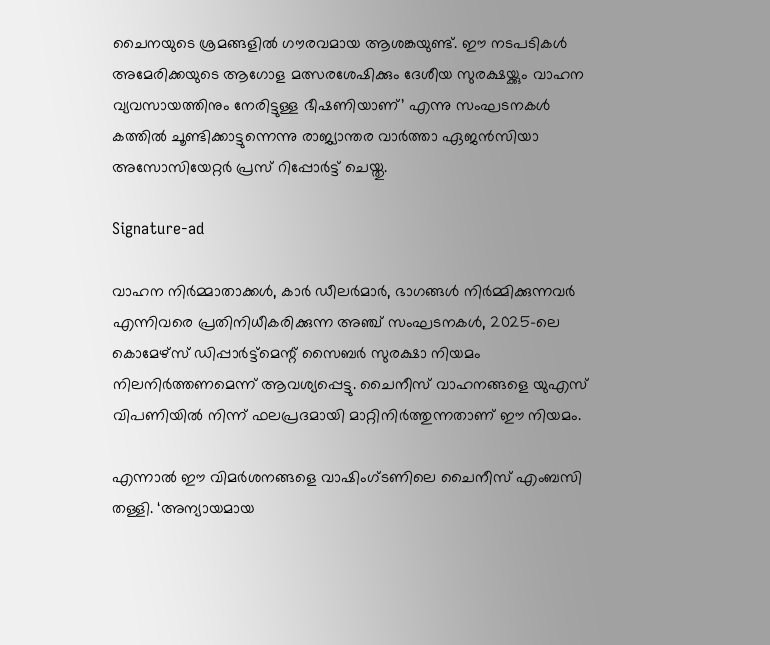ചൈനയുടെ ശ്രമങ്ങളില്‍ ഗൗരവമായ ആശങ്കയുണ്ട്. ഈ നടപടികള്‍ അമേരിക്കയുടെ ആഗോള മത്സരശേഷിക്കും ദേശീയ സുരക്ഷയ്ക്കും വാഹന വ്യവസായത്തിനും നേരിട്ടുള്ള ഭീഷണിയാണ്’ എന്നു സംഘടനകള്‍ കത്തില്‍ ചൂണ്ടിക്കാട്ടുന്നെന്നു രാജ്യാന്തര വാര്‍ത്താ ഏജന്‍സിയാ അസോസിയേറ്റര്‍ പ്രസ് റിപ്പോര്‍ട്ട് ചെയ്തു.

Signature-ad

വാഹന നിര്‍മ്മാതാക്കള്‍, കാര്‍ ഡീലര്‍മാര്‍, ഭാഗങ്ങള്‍ നിര്‍മ്മിക്കുന്നവര്‍ എന്നിവരെ പ്രതിനിധീകരിക്കുന്ന അഞ്ച് സംഘടനകള്‍, 2025-ലെ കൊമേഴ്സ് ഡിപ്പാര്‍ട്ട്മെന്റ് സൈബര്‍ സുരക്ഷാ നിയമം നിലനിര്‍ത്തണമെന്ന് ആവശ്യപ്പെട്ടു. ചൈനീസ് വാഹനങ്ങളെ യുഎസ് വിപണിയില്‍ നിന്ന് ഫലപ്രദമായി മാറ്റിനിര്‍ത്തുന്നതാണ് ഈ നിയമം.

എന്നാല്‍ ഈ വിമര്‍ശനങ്ങളെ വാഷിംഗ്ടണിലെ ചൈനീസ് എംബസി തള്ളി. ‘അന്യായമായ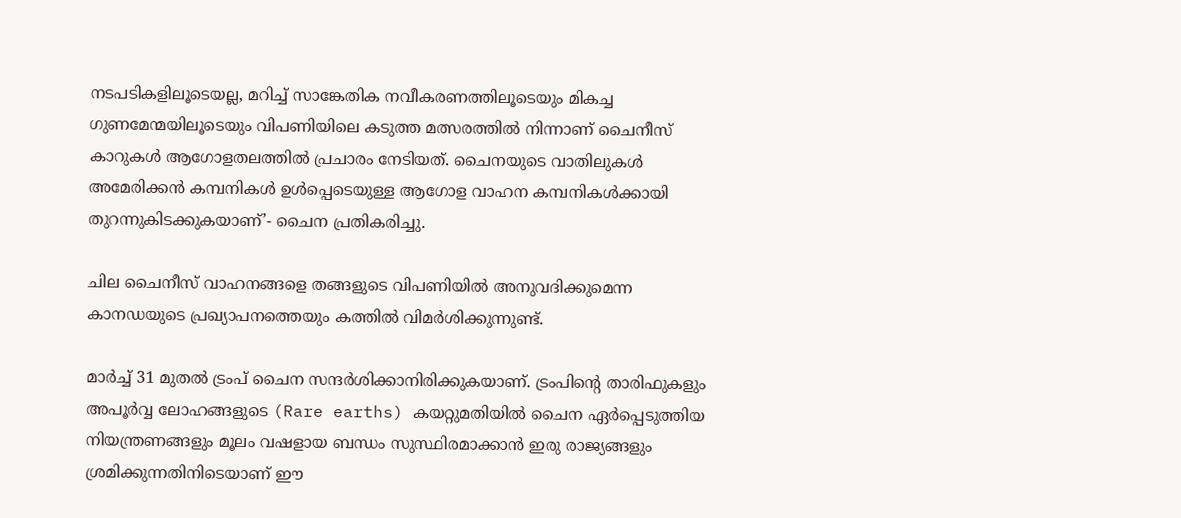നടപടികളിലൂടെയല്ല, മറിച്ച് സാങ്കേതിക നവീകരണത്തിലൂടെയും മികച്ച ഗുണമേന്മയിലൂടെയും വിപണിയിലെ കടുത്ത മത്സരത്തില്‍ നിന്നാണ് ചൈനീസ് കാറുകള്‍ ആഗോളതലത്തില്‍ പ്രചാരം നേടിയത്. ചൈനയുടെ വാതിലുകള്‍ അമേരിക്കന്‍ കമ്പനികള്‍ ഉള്‍പ്പെടെയുള്ള ആഗോള വാഹന കമ്പനികള്‍ക്കായി തുറന്നുകിടക്കുകയാണ്’- ചൈന പ്രതികരിച്ചു.

ചില ചൈനീസ് വാഹനങ്ങളെ തങ്ങളുടെ വിപണിയില്‍ അനുവദിക്കുമെന്ന കാനഡയുടെ പ്രഖ്യാപനത്തെയും കത്തില്‍ വിമര്‍ശിക്കുന്നുണ്ട്.

മാര്‍ച്ച് 31 മുതല്‍ ട്രംപ് ചൈന സന്ദര്‍ശിക്കാനിരിക്കുകയാണ്. ട്രംപിന്റെ താരിഫുകളും അപൂര്‍വ്വ ലോഹങ്ങളുടെ (Rare earths) കയറ്റുമതിയില്‍ ചൈന ഏര്‍പ്പെടുത്തിയ നിയന്ത്രണങ്ങളും മൂലം വഷളായ ബന്ധം സുസ്ഥിരമാക്കാന്‍ ഇരു രാജ്യങ്ങളും ശ്രമിക്കുന്നതിനിടെയാണ് ഈ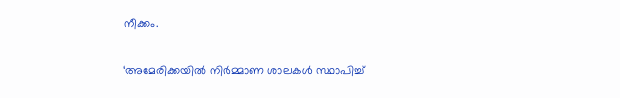നീക്കം.

‘അമേരിക്കയില്‍ നിര്‍മ്മാണ ശാലകള്‍ സ്ഥാപിച്ച്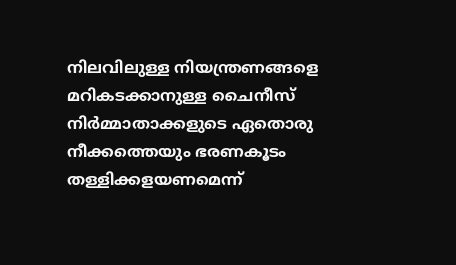നിലവിലുള്ള നിയന്ത്രണങ്ങളെ മറികടക്കാനുള്ള ചൈനീസ് നിര്‍മ്മാതാക്കളുടെ ഏതൊരു നീക്കത്തെയും ഭരണകൂടം തള്ളിക്കളയണമെന്ന്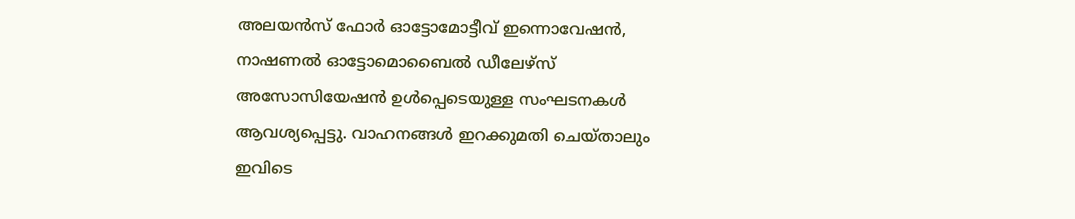അലയന്‍സ് ഫോര്‍ ഓട്ടോമോട്ടീവ് ഇന്നൊവേഷന്‍, നാഷണല്‍ ഓട്ടോമൊബൈല്‍ ഡീലേഴ്‌സ് അസോസിയേഷന്‍ ഉള്‍പ്പെടെയുള്ള സംഘടനകള്‍ ആവശ്യപ്പെട്ടു. വാഹനങ്ങള്‍ ഇറക്കുമതി ചെയ്താലും ഇവിടെ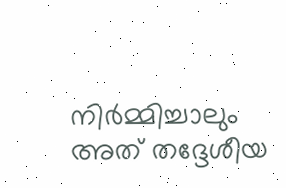നിര്‍മ്മിച്ചാലും അത് തദ്ദേശീയ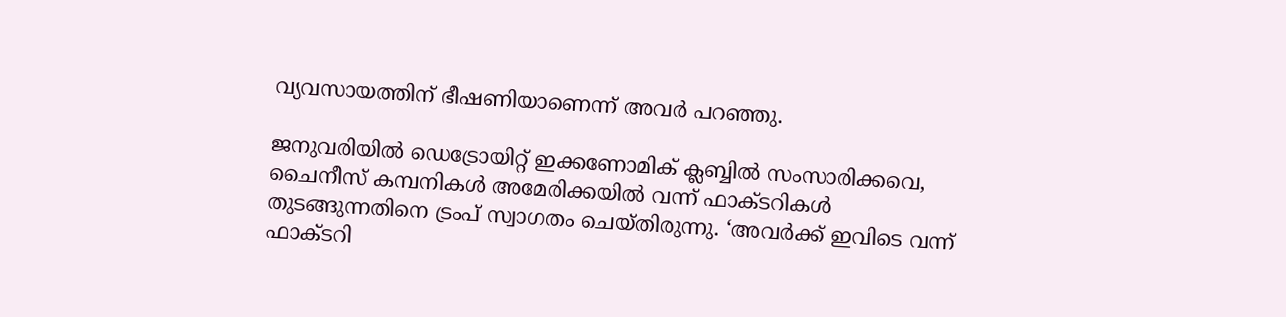വ്യവസായത്തിന് ഭീഷണിയാണെന്ന് അവര്‍ പറഞ്ഞു.

ജനുവരിയില്‍ ഡെട്രോയിറ്റ് ഇക്കണോമിക് ക്ലബ്ബില്‍ സംസാരിക്കവെ, ചൈനീസ് കമ്പനികള്‍ അമേരിക്കയില്‍ വന്ന് ഫാക്ടറികള്‍ തുടങ്ങുന്നതിനെ ട്രംപ് സ്വാഗതം ചെയ്തിരുന്നു. ‘അവര്‍ക്ക് ഇവിടെ വന്ന് ഫാക്ടറി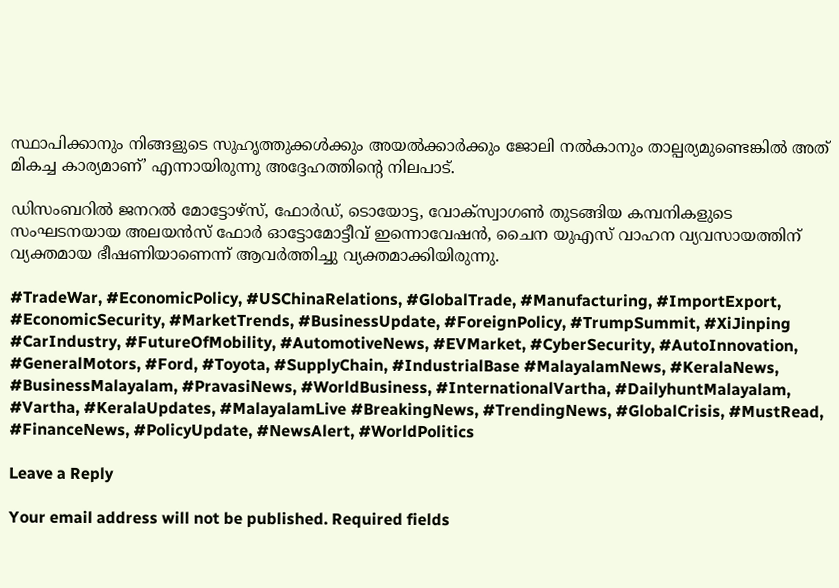സ്ഥാപിക്കാനും നിങ്ങളുടെ സുഹൃത്തുക്കള്‍ക്കും അയല്‍ക്കാര്‍ക്കും ജോലി നല്‍കാനും താല്പര്യമുണ്ടെങ്കില്‍ അത് മികച്ച കാര്യമാണ്’ എന്നായിരുന്നു അദ്ദേഹത്തിന്റെ നിലപാട്.

ഡിസംബറില്‍ ജനറല്‍ മോട്ടോഴ്സ്, ഫോര്‍ഡ്, ടൊയോട്ട, വോക്സ്വാഗണ്‍ തുടങ്ങിയ കമ്പനികളുടെ സംഘടനയായ അലയന്‍സ് ഫോര്‍ ഓട്ടോമോട്ടീവ് ഇന്നൊവേഷന്‍, ചൈന യുഎസ് വാഹന വ്യവസായത്തിന് വ്യക്തമായ ഭീഷണിയാണെന്ന് ആവര്‍ത്തിച്ചു വ്യക്തമാക്കിയിരുന്നു.

#TradeWar, #EconomicPolicy, #USChinaRelations, #GlobalTrade, #Manufacturing, #ImportExport, #EconomicSecurity, #MarketTrends, #BusinessUpdate, #ForeignPolicy, #TrumpSummit, #XiJinping #CarIndustry, #FutureOfMobility, #AutomotiveNews, #EVMarket, #CyberSecurity, #AutoInnovation, #GeneralMotors, #Ford, #Toyota, #SupplyChain, #IndustrialBase #MalayalamNews, #KeralaNews, #BusinessMalayalam, #PravasiNews, #WorldBusiness, #InternationalVartha, #DailyhuntMalayalam, #Vartha, #KeralaUpdates, #MalayalamLive #BreakingNews, #TrendingNews, #GlobalCrisis, #MustRead, #FinanceNews, #PolicyUpdate, #NewsAlert, #WorldPolitics

Leave a Reply

Your email address will not be published. Required fields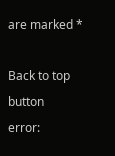are marked *

Back to top button
error: